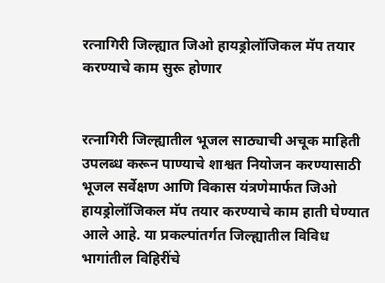रत्नागिरी जिल्ह्यात जिओ हायड्रोलॉजिकल मॅप तयार करण्याचे काम सुरू होणार


रत्नागिरी जिल्ह्यातील भूजल साठ्याची अचूक माहिती उपलब्ध करून पाण्याचे शाश्वत नियोजन करण्यासाठी भूजल सर्वेक्षण आणि विकास यंत्रणेमार्फत जिओ हायड्रोलॉजिकल मॅप तयार करण्याचे काम हाती घेण्यात आले आहे. या प्रकल्पांतर्गत जिल्ह्यातील विविध भागांतील विहिरींचे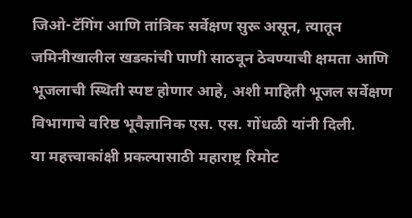जिओ-टॅगिंग आणि तांत्रिक सर्वेक्षण सुरू असून, त्यातून जमिनीखालील खडकांची पाणी साठवून ठेवण्याची क्षमता आणि भूजलाची स्थिती स्पष्ट होणार आहे, अशी माहिती भूजल सर्वेक्षण विभागाचे वरिष्ठ भूवैज्ञानिक एस. एस. गोंधळी यांनी दिली.
या महत्त्वाकांक्षी प्रकल्पासाठी महाराष्ट्र रिमोट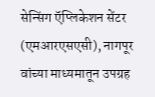सेन्सिंग ऍप्लिकेशन सेंटर (एमआरएसएसी), नागपूर वांच्या माध्यमातून उपग्रह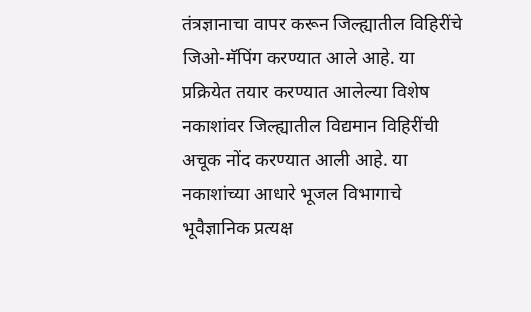तंत्रज्ञानाचा वापर करून जिल्ह्यातील विहिरींचे जिओ-मॅपिंग करण्यात आले आहे. या प्रक्रियेत तयार करण्यात आलेल्या विशेष नकाशांवर जिल्ह्यातील विद्यमान विहिरींची अचूक नोंद करण्यात आली आहे. या नकाशांच्या आधारे भूजल विभागाचे भूवैज्ञानिक प्रत्यक्ष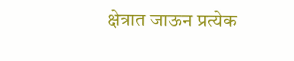क्षेत्रात जाऊन प्रत्येक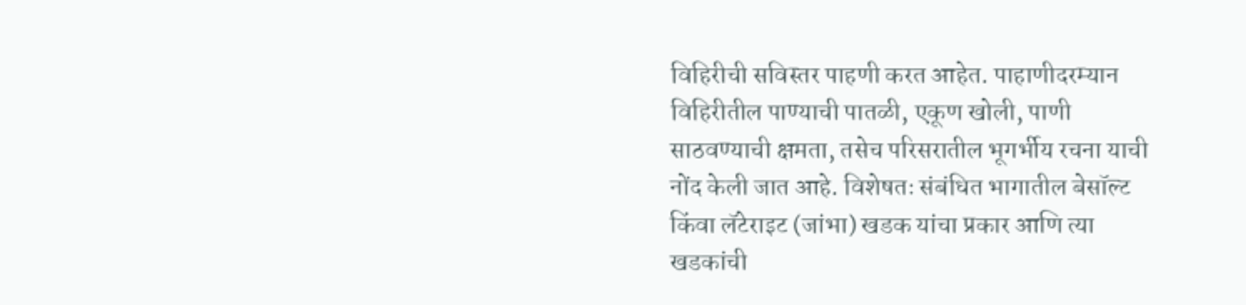विहिरीची सविस्तर पाहणी करत आहेत. पाहाणीदरम्यान विहिरीतील पाण्याची पातळी, एकूण खोली, पाणी साठवण्याची क्षमता, तसेच परिसरातील भूगर्भीय रचना याची नोंद केली जात आहे. विशेषतः संबंधित भागातील बेसॉल्ट किंवा लॅटेराइट (जांभा) खडक यांचा प्रकार आणि त्या खडकांची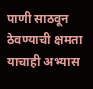पाणी साठवून ठेवण्याची क्षमता याचाही अभ्यास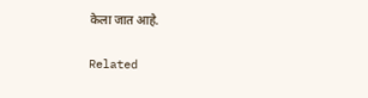केला जात आहे.

Related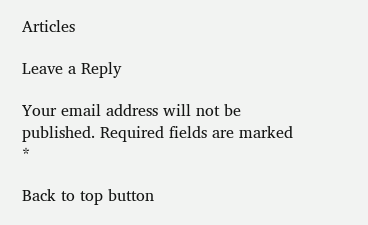Articles

Leave a Reply

Your email address will not be published. Required fields are marked *

Back to top button